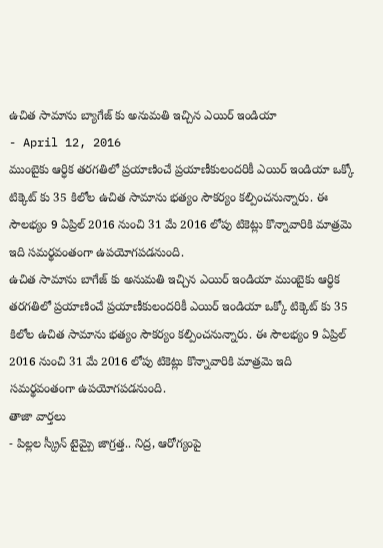ఉచిత సామాను బ్యాగేజ్ కు అనుమతి ఇచ్చిన ఎయిర్ ఇండియా
- April 12, 2016
ముంబైకు ఆర్ధిక తరగతిలో ప్రయాణించే ప్రయాణీకులందరికీ ఎయిర్ ఇండియా ఒక్కో టిక్కెట్ కు 35 కిలోల ఉచిత సామాను భత్యం సౌకర్యం కల్పించనున్నారు. ఈ సౌలభ్యం 9 ఏప్రిల్ 2016 నుంచి 31 మే 2016 లోపు టికెట్లు కొన్నావారికి మాత్రమె ఇది సమర్థవంతంగా ఉపయోగపడనుంది.
ఉచిత సామాను బాగేజ్ కు అనుమతి ఇచ్చిన ఎయిర్ ఇండియా ముంబైకు ఆర్ధిక తరగతిలో ప్రయాణించే ప్రయాణీకులందరికీ ఎయిర్ ఇండియా ఒక్కో టిక్కెట్ కు 35 కిలోల ఉచిత సామాను భత్యం సౌకర్యం కల్పించనున్నారు. ఈ సౌలభ్యం 9 ఏప్రిల్ 2016 నుంచి 31 మే 2016 లోపు టికెట్లు కొన్నావారికి మాత్రమె ఇది సమర్థవంతంగా ఉపయోగపడనుంది.
తాజా వార్తలు
- పిల్లల స్క్రీన్ టైమ్పై జాగ్రత్త.. నిద్ర, ఆరోగ్యంపై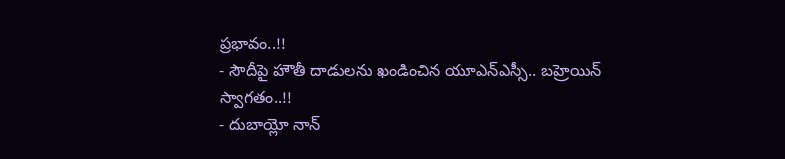ప్రభావం..!!
- సౌదీపై హౌతీ దాడులను ఖండించిన యూఎన్ఎస్సీ.. బహ్రెయిన్ స్వాగతం..!!
- దుబాయ్లో నాన్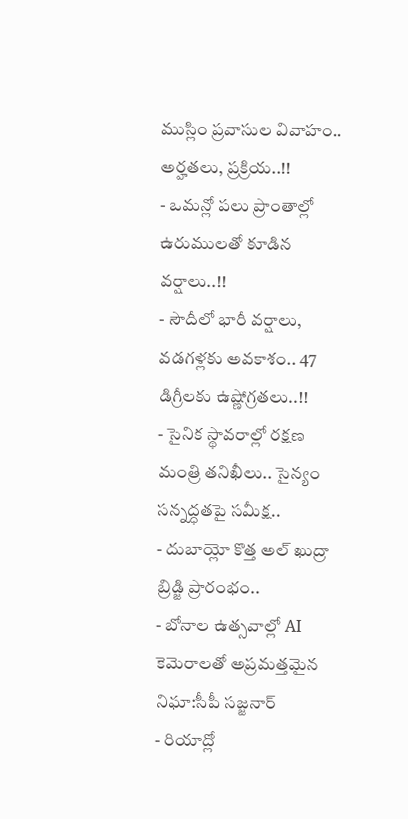ముస్లిం ప్రవాసుల వివాహం.. అర్హతలు, ప్రక్రియ..!!
- ఒమన్లో పలు ప్రాంతాల్లో ఉరుములతో కూడిన వర్షాలు..!!
- సౌదీలో భారీ వర్షాలు, వడగళ్లకు అవకాశం.. 47 డిగ్రీలకు ఉష్ణోగ్రతలు..!!
- సైనిక స్థావరాల్లో రక్షణ మంత్రి తనిఖీలు.. సైన్యం సన్నద్ధతపై సమీక్ష..
- దుబాయ్లో కొత్త అల్ ఖుద్రా బ్రిడ్జి ప్రారంభం..
- బోనాల ఉత్సవాల్లో AI కెమెరాలతో అప్రమత్తమైన నిఘా:సీపీ సజ్జనార్
- రియాద్లో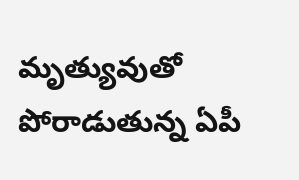మృత్యువుతో పోరాడుతున్న ఏపీ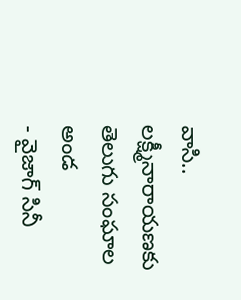వాసి.. లక్ష్మీనారాయణకు తెలుగు సంఘాల అండ
- వైజాగ్ సినీ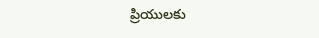ప్రియులకు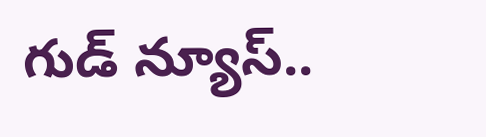గుడ్ న్యూస్..